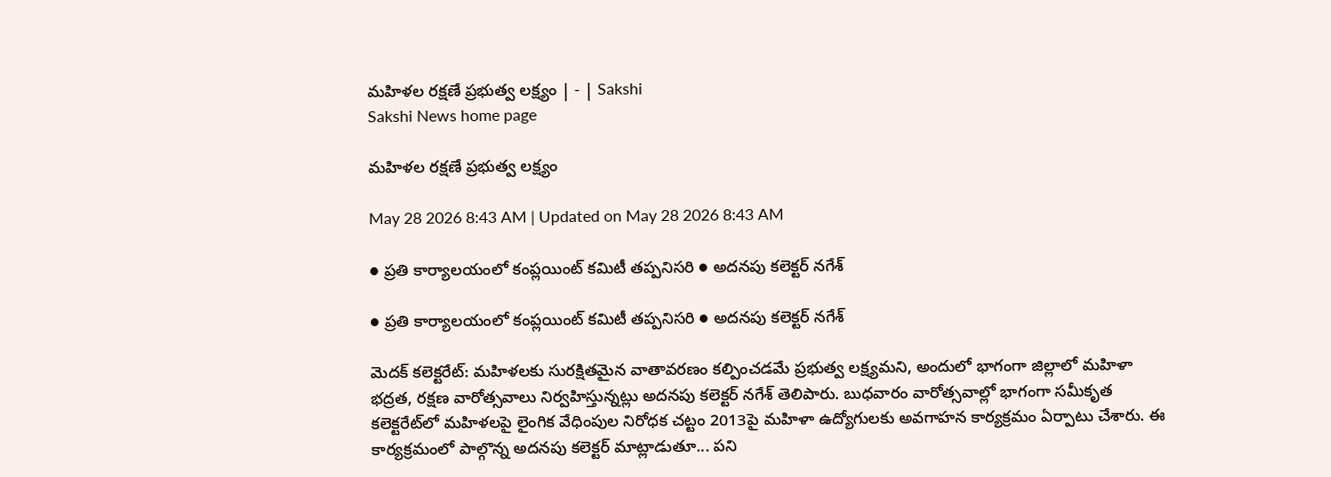మహిళల రక్షణే ప్రభుత్వ లక్ష్యం | - | Sakshi
Sakshi News home page

మహిళల రక్షణే ప్రభుత్వ లక్ష్యం

May 28 2026 8:43 AM | Updated on May 28 2026 8:43 AM

● ప్రతి కార్యాలయంలో కంప్లయింట్‌ కమిటీ తప్పనిసరి ● అదనపు కలెక్టర్‌ నగేశ్‌

● ప్రతి కార్యాలయంలో కంప్లయింట్‌ కమిటీ తప్పనిసరి ● అదనపు కలెక్టర్‌ నగేశ్‌

మెదక్‌ కలెక్టరేట్‌: మహిళలకు సురక్షితమైన వాతావరణం కల్పించడమే ప్రభుత్వ లక్ష్యమని, అందులో భాగంగా జిల్లాలో మహిళా భద్రత, రక్షణ వారోత్సవాలు నిర్వహిస్తున్నట్లు అదనపు కలెక్టర్‌ నగేశ్‌ తెలిపారు. బుధవారం వారోత్సవాల్లో భాగంగా సమీకృత కలెక్టరేట్‌లో మహిళలపై లైంగిక వేధింపుల నిరోధక చట్టం 2013పై మహిళా ఉద్యోగులకు అవగాహన కార్యక్రమం ఏర్పాటు చేశారు. ఈ కార్యక్రమంలో పాల్గొన్న అదనపు కలెక్టర్‌ మాట్లాడుతూ... పని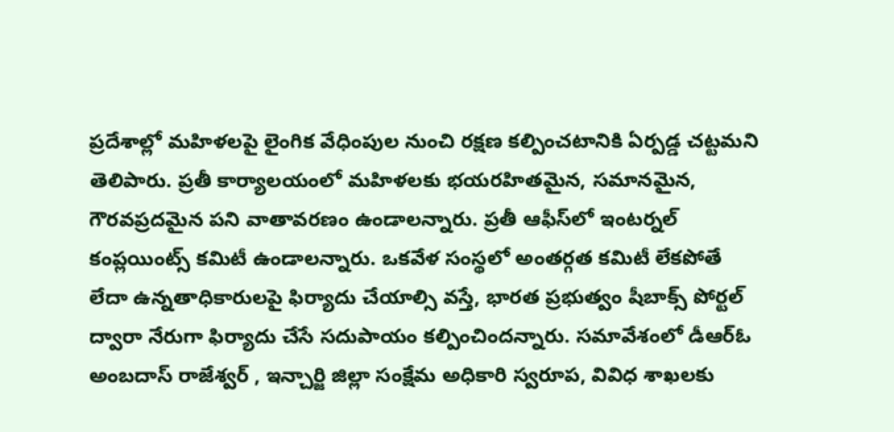ప్రదేశాల్లో మహిళలపై లైంగిక వేధింపుల నుంచి రక్షణ కల్పించటానికి ఏర్పడ్డ చట్టమని తెలిపారు. ప్రతీ కార్యాలయంలో మహిళలకు భయరహితమైన, సమానమైన, గౌరవప్రదమైన పని వాతావరణం ఉండాలన్నారు. ప్రతీ ఆఫీస్‌లో ఇంటర్నల్‌ కంప్లయింట్స్‌ కమిటీ ఉండాలన్నారు. ఒకవేళ సంస్థలో అంతర్గత కమిటీ లేకపోతే లేదా ఉన్నతాధికారులపై ఫిర్యాదు చేయాల్సి వస్తే, భారత ప్రభుత్వం షీబాక్స్‌ పోర్టల్‌ ద్వారా నేరుగా ఫిర్యాదు చేసే సదుపాయం కల్పించిందన్నారు. సమావేశంలో డీఆర్‌ఓ అంబదాస్‌ రాజేశ్వర్‌ , ఇన్చార్జి జిల్లా సంక్షేమ అధికారి స్వరూప, వివిధ శాఖలకు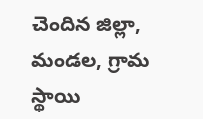చెందిన జిల్లా, మండల, గ్రామ స్థాయి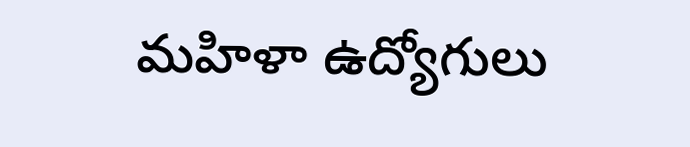మహిళా ఉద్యోగులు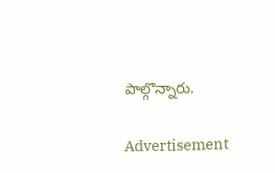పాల్గొన్నారు.

Advertisement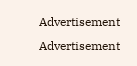Advertisement
Advertisement